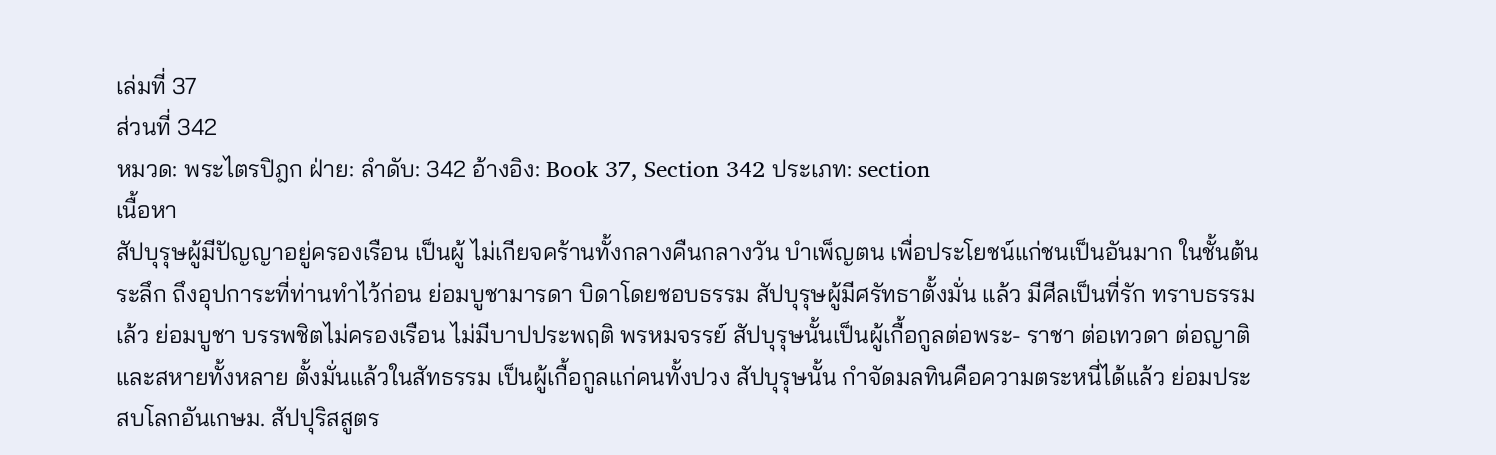เล่มที่ 37
ส่วนที่ 342
หมวด: พระไตรปิฎก ฝ่าย: ลำดับ: 342 อ้างอิง: Book 37, Section 342 ประเภท: section
เนื้อหา
สัปบุรุษผู้มีปัญญาอยู่ครองเรือน เป็นผู้ ไม่เกียจคร้านทั้งกลางคืนกลางวัน บำเพ็ญตน เพื่อประโยชน์แก่ชนเป็นอันมาก ในชั้นต้นระลึก ถึงอุปการะที่ท่านทำไว้ก่อน ย่อมบูชามารดา บิดาโดยชอบธรรม สัปบุรุษผู้มีศรัทธาตั้งมั่น แล้ว มีศีลเป็นที่รัก ทราบธรรมเล้ว ย่อมบูชา บรรพชิตไม่ครองเรือน ไม่มีบาปประพฤติ พรหมจรรย์ สัปบุรุษนั้นเป็นผู้เกื้อกูลต่อพระ- ราชา ต่อเทวดา ต่อญาติและสหายทั้งหลาย ตั้งมั่นแล้วในสัทธรรม เป็นผู้เกื้อกูลแก่คนทั้งปวง สัปบุรุษนั้น กำจัดมลทินคือความตระหนี่ได้แล้ว ย่อมประสบโลกอันเกษม. สัปปุริสสูตร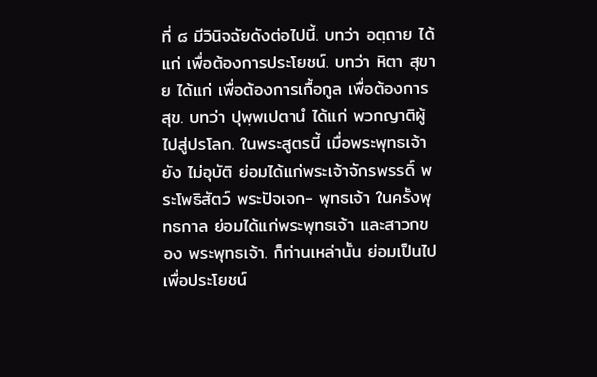ที่ ๘ มีวินิจฉัยดังต่อไปนี้. บทว่า อตฺถาย ได้แก่ เพื่อต้องการประโยชน์. บทว่า หิตา สุขาย ได้แก่ เพื่อต้องการเกื้อกูล เพื่อต้องการสุข. บทว่า ปุพฺพเปตานํ ได้แก่ พวกญาติผู้ไปสู่ปรโลก. ในพระสูตรนี้ เมื่อพระพุทธเจ้ายัง ไม่อุบัติ ย่อมได้แก่พระเจ้าจักรพรรดิ์ พระโพธิสัตว์ พระปัจเจก- พุทธเจ้า ในครั้งพุทธกาล ย่อมได้แก่พระพุทธเจ้า และสาวกของ พระพุทธเจ้า. ก็ท่านเหล่านั้น ย่อมเป็นไปเพื่อประโยชน์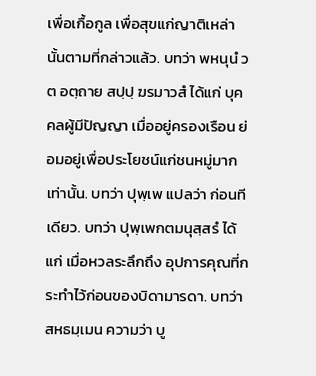เพื่อเกื้อกูล เพื่อสุขแก่ญาติเหล่านั้นตามที่กล่าวแล้ว. บทว่า พหนุนํ วต อตฺถาย สปฺปฺ ฆรมาวสํ ได้แก่ บุคคลผู้มีปัญญา เมื่ออยู่ครองเรือน ย่อมอยู่เพื่อประโยชน์แก่ชนหมู่มากเท่านั้น. บทว่า ปุพฺเพ แปลว่า ก่อนทีเดียว. บทว่า ปุพฺเพกตมนุสฺสรํ ได้แก่ เมื่อหวลระลึกถึง อุปการคุณที่กระทำไว้ก่อนของบิดามารดา. บทว่า สหธมฺเมน ความว่า บู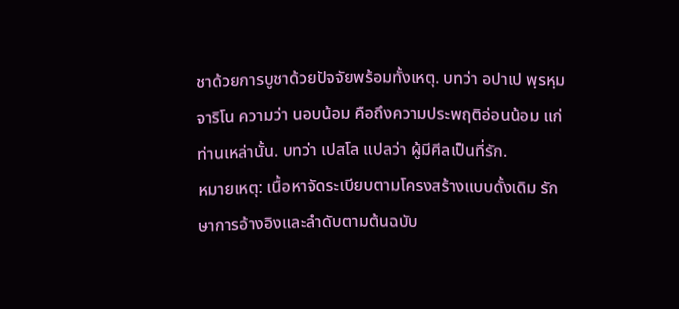ชาด้วยการบูชาด้วยปัจจัยพร้อมทั้งเหตุ. บทว่า อปาเป พฺรหฺมจาริโน ความว่า นอบน้อม คือถึงความประพฤติอ่อนน้อม แก่ท่านเหล่านั้น. บทว่า เปสโล แปลว่า ผู้มีศีลเป็นที่รัก.
หมายเหตุ: เนื้อหาจัดระเบียบตามโครงสร้างแบบดั้งเดิม รักษาการอ้างอิงและลำดับตามต้นฉบับ